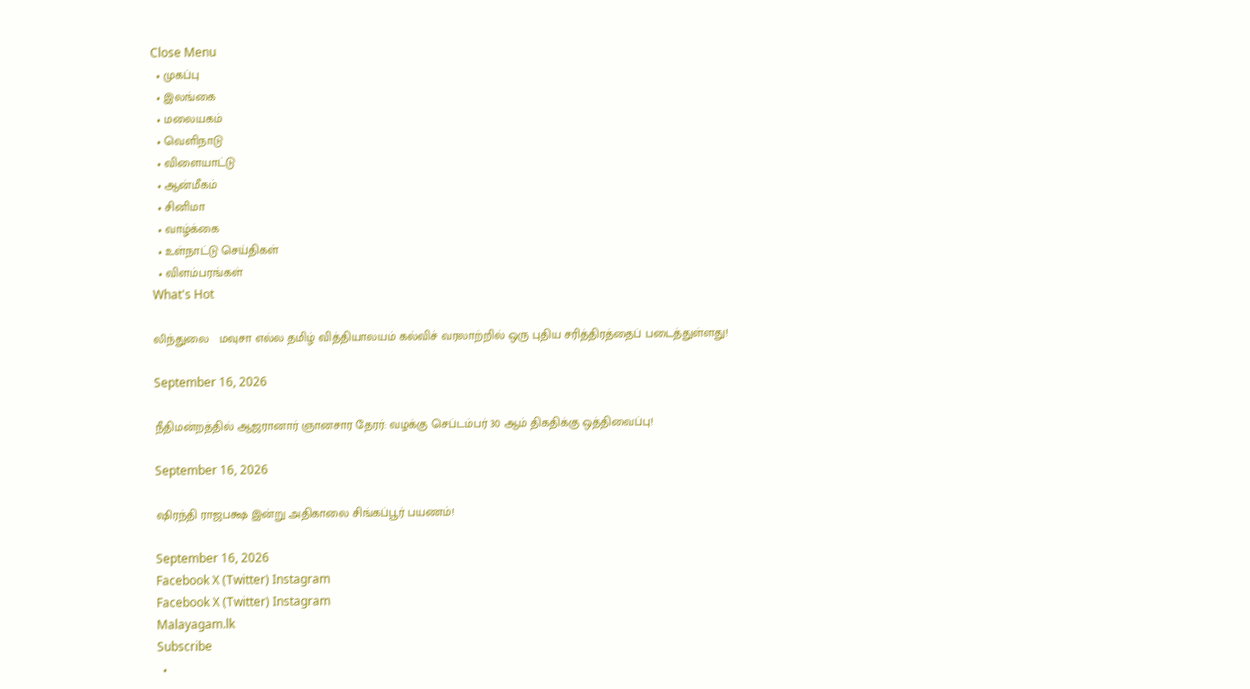Close Menu
  • முகப்பு
  • இலங்கை
  • மலையகம்
  • வெளிநாடு
  • விளையாட்டு
  • ஆன்மீகம்
  • சினிமா
  • வாழ்க்கை
  • உள்நாட்டு செய்திகள்
  • விளம்பரங்கள்
What's Hot

லிந்துலை   மவுசா எல்ல தமிழ் வித்தியாலயம் கல்விச் வரலாற்றில் ஒரு புதிய சரித்திரத்தைப் படைத்துள்ளது!

September 16, 2026

நீதிமன்றத்தில் ஆஜரானார் ஞானசார தேரர்: வழக்கு செப்டம்பர் 30 ஆம் திகதிக்கு ஒத்திவைப்பு!

September 16, 2026

ஷிரந்தி ராஜபக்ஷ இன்று அதிகாலை சிங்கப்பூர் பயணம்!

September 16, 2026
Facebook X (Twitter) Instagram
Facebook X (Twitter) Instagram
Malayagam.lk
Subscribe
  •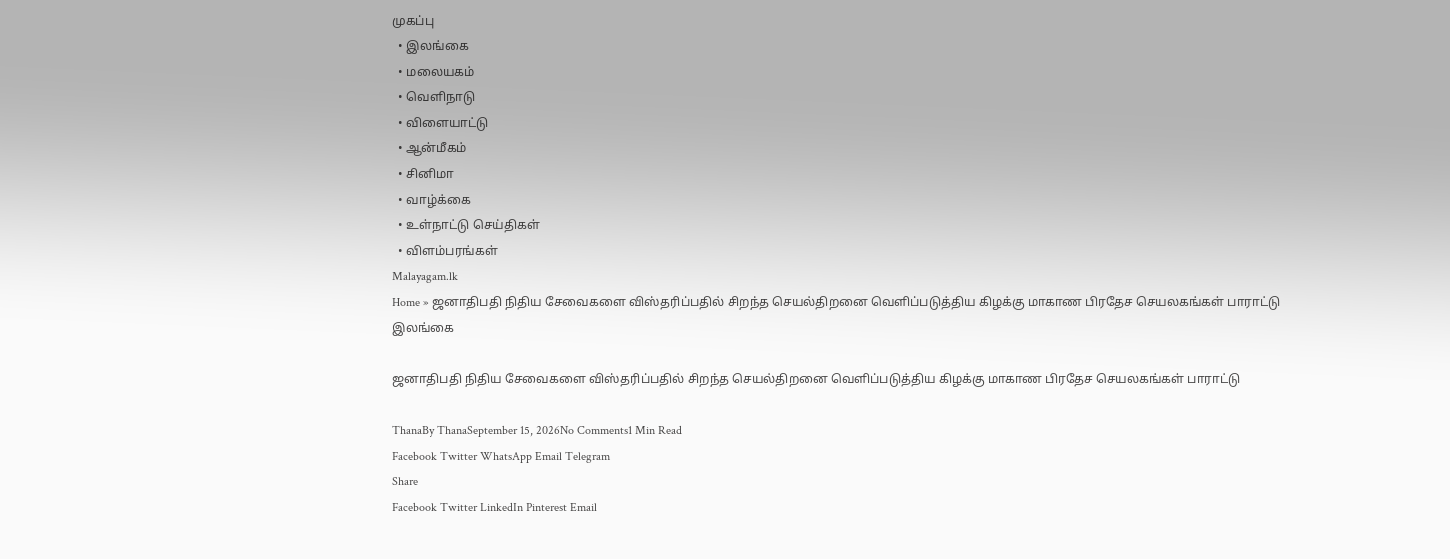முகப்பு
  • இலங்கை
  • மலையகம்
  • வெளிநாடு
  • விளையாட்டு
  • ஆன்மீகம்
  • சினிமா
  • வாழ்க்கை
  • உள்நாட்டு செய்திகள்
  • விளம்பரங்கள்
Malayagam.lk
Home » ஜனாதிபதி நிதிய சேவைகளை விஸ்தரிப்பதில் சிறந்த செயல்திறனை வெளிப்படுத்திய கிழக்கு மாகாண பிரதேச செயலகங்கள் பாராட்டு
இலங்கை

ஜனாதிபதி நிதிய சேவைகளை விஸ்தரிப்பதில் சிறந்த செயல்திறனை வெளிப்படுத்திய கிழக்கு மாகாண பிரதேச செயலகங்கள் பாராட்டு

ThanaBy ThanaSeptember 15, 2026No Comments1 Min Read
Facebook Twitter WhatsApp Email Telegram
Share
Facebook Twitter LinkedIn Pinterest Email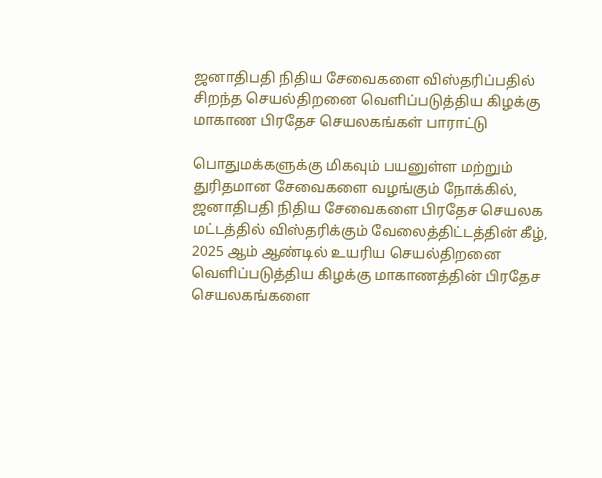ஜனாதிபதி நிதிய சேவைகளை விஸ்தரிப்பதில் சிறந்த செயல்திறனை வெளிப்படுத்திய கிழக்கு மாகாண பிரதேச செயலகங்கள் பாராட்டு

பொதுமக்களுக்கு மிகவும் பயனுள்ள மற்றும் துரிதமான சேவைகளை வழங்கும் நோக்கில், ஜனாதிபதி நிதிய சேவைகளை பிரதேச செயலக மட்டத்தில் விஸ்தரிக்கும் வேலைத்திட்டத்தின் கீழ், 2025 ஆம் ஆண்டில் உயரிய செயல்திறனை வெளிப்படுத்திய கிழக்கு மாகாணத்தின் பிரதேச செயலகங்களை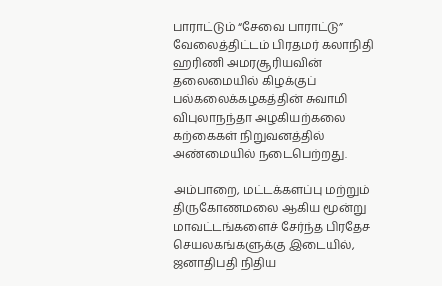பாராட்டும் “சேவை பாராட்டு” வேலைத்திட்டம் பிரதமர் கலாநிதி ஹரிணி அமரசூரியவின் தலைமையில் கிழக்குப் பல்கலைக்கழகத்தின் சுவாமி விபுலாநந்தா அழகியற்கலை கற்கைகள் நிறுவனத்தில் அண்மையில் நடைபெற்றது.

அம்பாறை, மட்டக்களப்பு மற்றும் திருகோணமலை ஆகிய மூன்று மாவட்டங்களைச் சேர்ந்த பிரதேச செயலகங்களுக்கு இடையில், ஜனாதிபதி நிதிய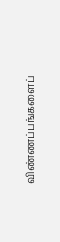விண்ணப்பங்களைப்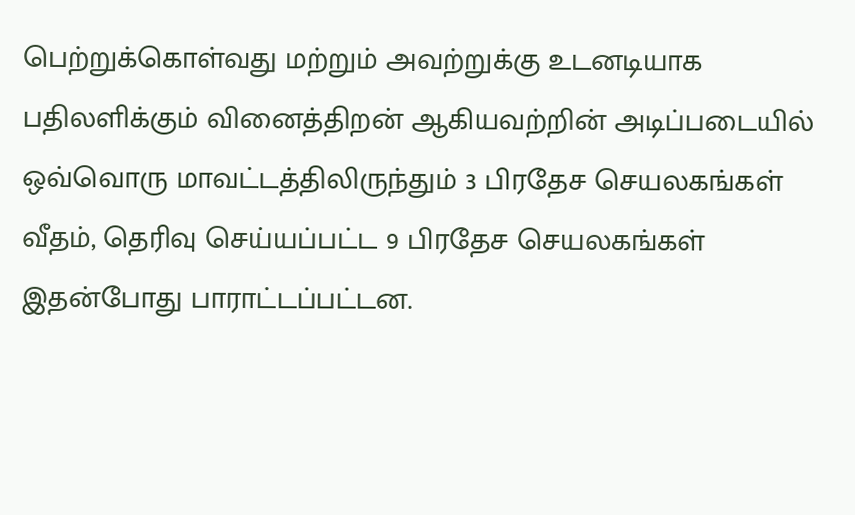பெற்றுக்கொள்வது மற்றும் அவற்றுக்கு உடனடியாக பதிலளிக்கும் வினைத்திறன் ஆகியவற்றின் அடிப்படையில் ஒவ்வொரு மாவட்டத்திலிருந்தும் 3 பிரதேச செயலகங்கள் வீதம், தெரிவு செய்யப்பட்ட 9 பிரதேச செயலகங்கள் இதன்போது பாராட்டப்பட்டன.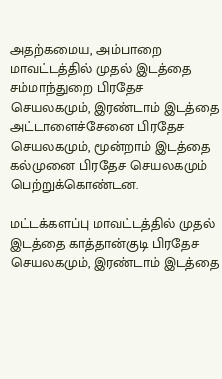அதற்கமைய, அம்பாறை மாவட்டத்தில் முதல் இடத்தை சம்மாந்துறை பிரதேச செயலகமும், இரண்டாம் இடத்தை அட்டாளைச்சேனை பிரதேச செயலகமும், மூன்றாம் இடத்தை கல்முனை பிரதேச செயலகமும் பெற்றுக்கொண்டன.

மட்டக்களப்பு மாவட்டத்தில் முதல் இடத்தை காத்தான்குடி பிரதேச செயலகமும், இரண்டாம் இடத்தை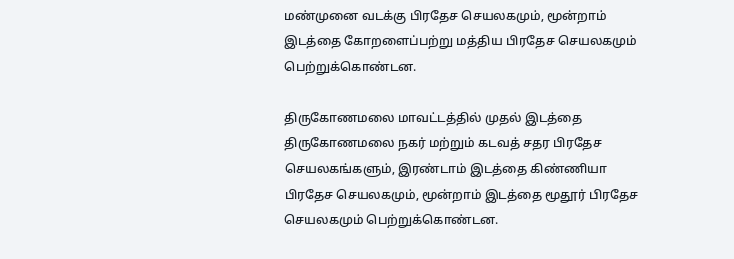மண்முனை வடக்கு பிரதேச செயலகமும், மூன்றாம் இடத்தை கோறளைப்பற்று மத்திய பிரதேச செயலகமும் பெற்றுக்கொண்டன.

திருகோணமலை மாவட்டத்தில் முதல் இடத்தை திருகோணமலை நகர் மற்றும் கடவத் சதர பிரதேச செயலகங்களும், இரண்டாம் இடத்தை கிண்ணியா பிரதேச செயலகமும், மூன்றாம் இடத்தை மூதூர் பிரதேச செயலகமும் பெற்றுக்கொண்டன.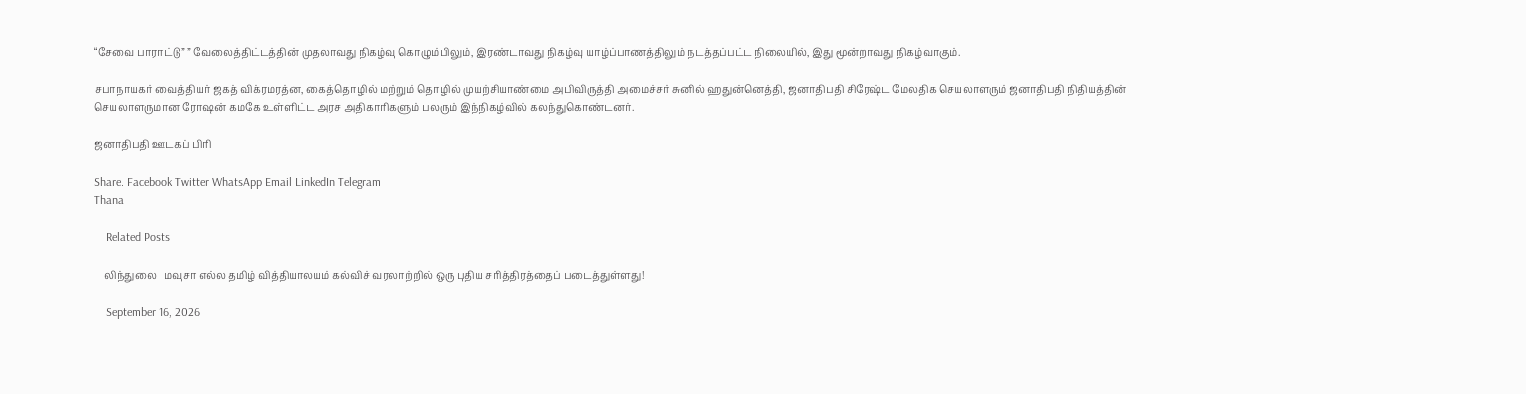“சேவை பாராட்டு” ” வேலைத்திட்டத்தின் முதலாவது நிகழ்வு கொழும்பிலும், இரண்டாவது நிகழ்வு யாழ்ப்பாணத்திலும் நடத்தப்பட்ட நிலையில், இது மூன்றாவது நிகழ்வாகும்.

சபாநாயகர் வைத்தியர் ஜகத் விக்ரமரத்ன, கைத்தொழில் மற்றும் தொழில் முயற்சியாண்மை அபிவிருத்தி அமைச்சர் சுனில் ஹதுன்னெத்தி, ஜனாதிபதி சிரேஷ்ட மேலதிக செயலாளரும் ஜனாதிபதி நிதியத்தின் செயலாளருமான ரோஷன் கமகே உள்ளிட்ட அரச அதிகாரிகளும் பலரும் இந்நிகழ்வில் கலந்துகொண்டனர்.

ஜனாதிபதி ஊடகப் பிரி

Share. Facebook Twitter WhatsApp Email LinkedIn Telegram
Thana

    Related Posts

    லிந்துலை   மவுசா எல்ல தமிழ் வித்தியாலயம் கல்விச் வரலாற்றில் ஒரு புதிய சரித்திரத்தைப் படைத்துள்ளது!

    September 16, 2026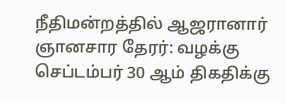நீதிமன்றத்தில் ஆஜரானார் ஞானசார தேரர்: வழக்கு செப்டம்பர் 30 ஆம் திகதிக்கு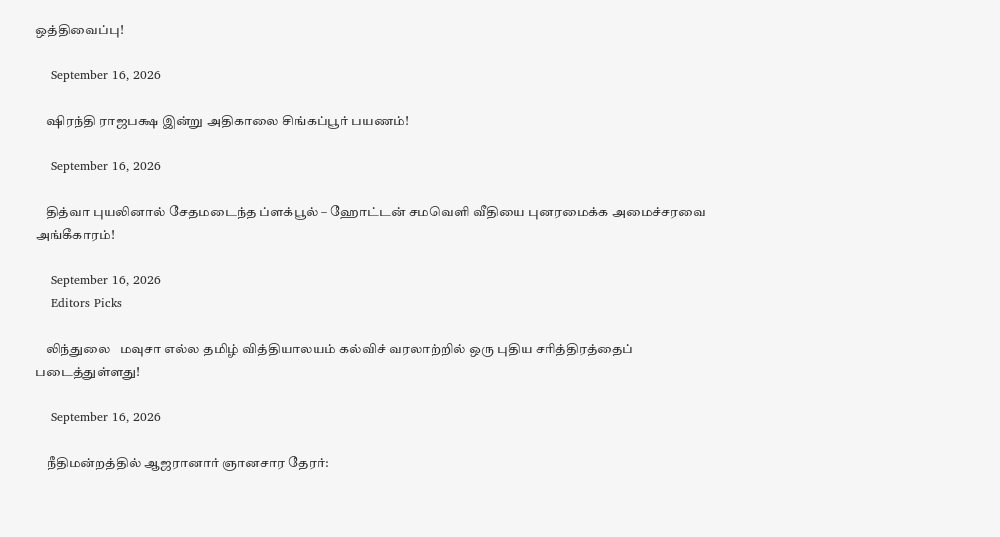ஒத்திவைப்பு!

    September 16, 2026

    ஷிரந்தி ராஜபக்ஷ இன்று அதிகாலை சிங்கப்பூர் பயணம்!

    September 16, 2026

    தித்வா புயலினால் சேதமடைந்த ப்ளக்பூல் – ஹோட்டன் சமவெளி வீதியை புனரமைக்க அமைச்சரவை அங்கீகாரம்!

    September 16, 2026
    Editors Picks

    லிந்துலை   மவுசா எல்ல தமிழ் வித்தியாலயம் கல்விச் வரலாற்றில் ஒரு புதிய சரித்திரத்தைப் படைத்துள்ளது!

    September 16, 2026

    நீதிமன்றத்தில் ஆஜரானார் ஞானசார தேரர்: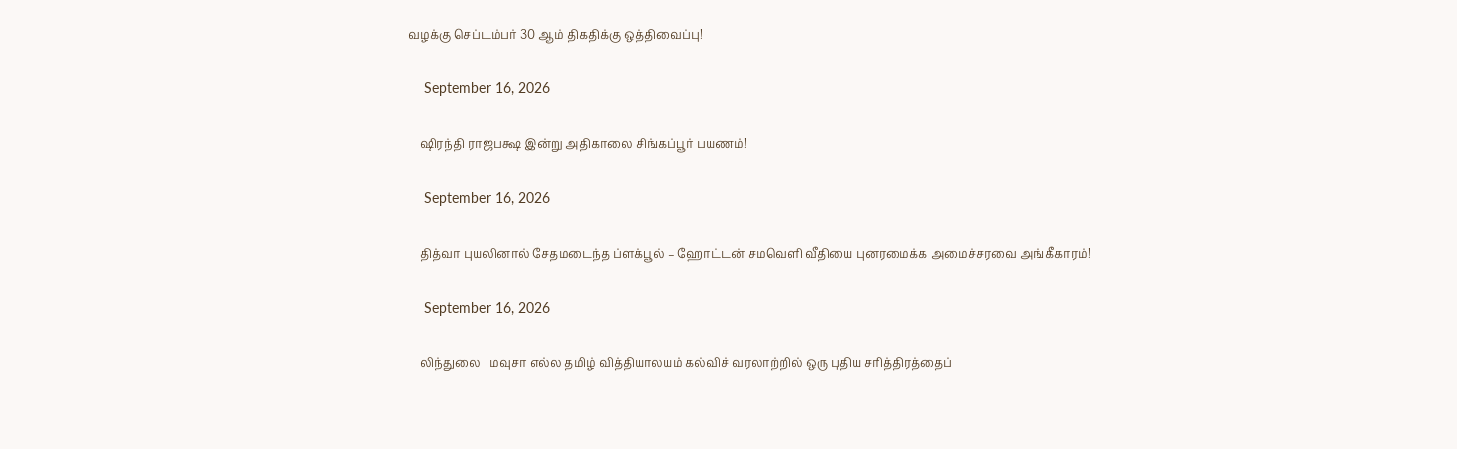வழக்கு செப்டம்பர் 30 ஆம் திகதிக்கு ஒத்திவைப்பு!

    September 16, 2026

    ஷிரந்தி ராஜபக்ஷ இன்று அதிகாலை சிங்கப்பூர் பயணம்!

    September 16, 2026

    தித்வா புயலினால் சேதமடைந்த ப்ளக்பூல் – ஹோட்டன் சமவெளி வீதியை புனரமைக்க அமைச்சரவை அங்கீகாரம்!

    September 16, 2026

    லிந்துலை   மவுசா எல்ல தமிழ் வித்தியாலயம் கல்விச் வரலாற்றில் ஒரு புதிய சரித்திரத்தைப்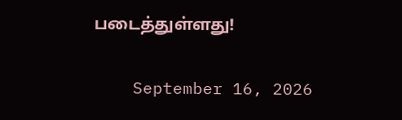படைத்துள்ளது!

    September 16, 2026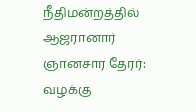நீதிமன்றத்தில் ஆஜரானார் ஞானசார தேரர்: வழக்கு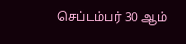செப்டம்பர் 30 ஆம்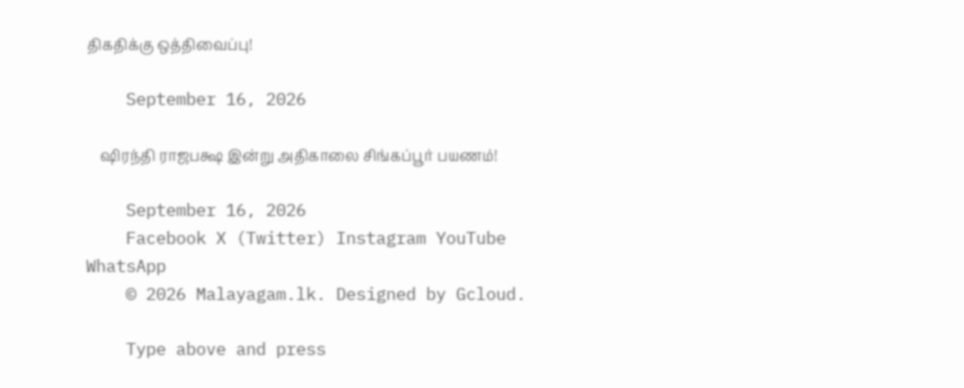திகதிக்கு ஒத்திவைப்பு!

    September 16, 2026

    ஷிரந்தி ராஜபக்ஷ இன்று அதிகாலை சிங்கப்பூர் பயணம்!

    September 16, 2026
    Facebook X (Twitter) Instagram YouTube WhatsApp
    © 2026 Malayagam.lk. Designed by Gcloud.

    Type above and press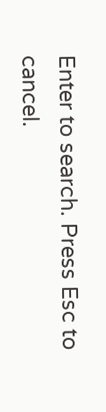Enter to search. Press Esc to cancel.